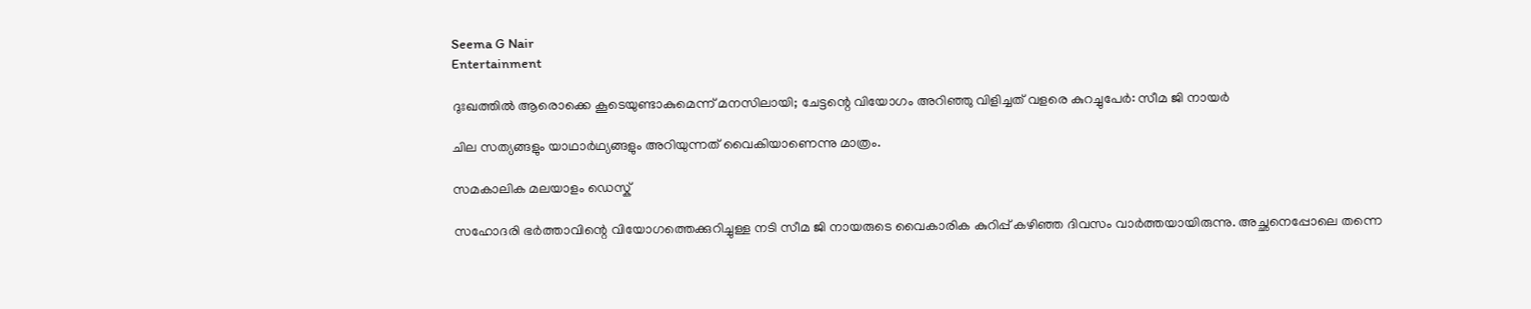Seema G Nair
Entertainment

ദുഃഖത്തില്‍ ആരൊക്കെ കൂടെയുണ്ടാകുമെന്ന് മനസിലായി; ചേട്ടന്റെ വിയോഗം അറിഞ്ഞു വിളിച്ചത് വളരെ കുറച്ചുപേര്‍: സീമ ജി നായര്‍

ചില സത്യങ്ങളും യാഥാര്‍ഥ്യങ്ങളും അറിയുന്നത് വൈകിയാണെന്നു മാത്രം.

സമകാലിക മലയാളം ഡെസ്ക്

സഹോദരി ഭര്‍ത്താവിന്റെ വിയോഗത്തെക്കുറിച്ചുള്ള നടി സീമ ജി നായരുടെ വൈകാരിക കുറിപ്പ് കഴിഞ്ഞ ദിവസം വാര്‍ത്തയായിരുന്നു. അച്ഛനെപ്പോലെ തന്നെ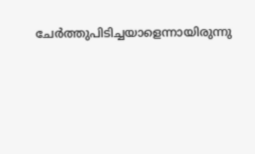ചേര്‍ത്തുപിടിച്ചയാളെന്നായിരുന്നു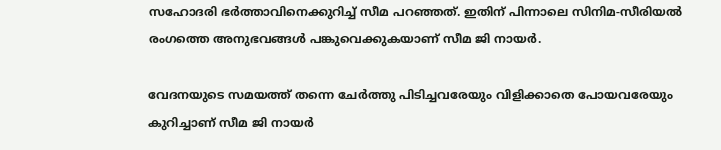സഹോദരി ഭര്‍ത്താവിനെക്കുറിച്ച് സീമ പറഞ്ഞത്. ഇതിന് പിന്നാലെ സിനിമ-സീരിയല്‍ രംഗത്തെ അനുഭവങ്ങള്‍ പങ്കുവെക്കുകയാണ് സീമ ജി നായര്‍.

വേദനയുടെ സമയത്ത് തന്നെ ചേര്‍ത്തു പിടിച്ചവരേയും വിളിക്കാതെ പോയവരേയും കുറിച്ചാണ് സീമ ജി നായര്‍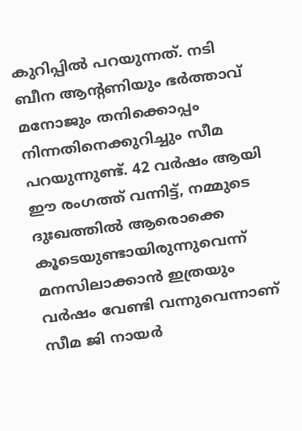കുറിപ്പില്‍ പറയുന്നത്. നടി ബീന ആന്റണിയും ഭര്‍ത്താവ് മനോജും തനിക്കൊപ്പം നിന്നതിനെക്കുറിച്ചും സീമ പറയുന്നുണ്ട്. 42 വര്‍ഷം ആയി ഈ രംഗത്ത് വന്നിട്ട്, നമ്മുടെ ദുഃഖത്തില്‍ ആരൊക്കെ കൂടെയുണ്ടായിരുന്നുവെന്ന് മനസിലാക്കാന്‍ ഇത്രയും വര്‍ഷം വേണ്ടി വന്നുവെന്നാണ് സീമ ജി നായര്‍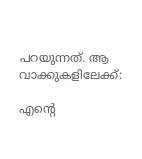പറയുന്നത്. ആ വാക്കുകളിലേക്ക്:

എന്റെ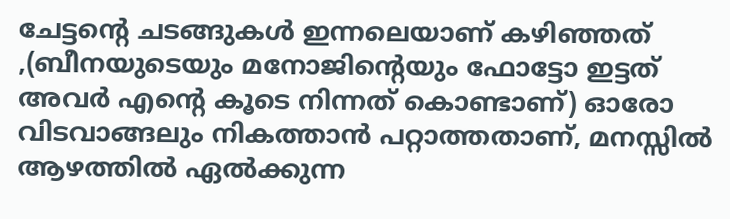ചേട്ടന്റെ ചടങ്ങുകള്‍ ഇന്നലെയാണ് കഴിഞ്ഞത് ,(ബീനയുടെയും മനോജിന്റെയും ഫോട്ടോ ഇട്ടത് അവര്‍ എന്റെ കൂടെ നിന്നത് കൊണ്ടാണ്) ഓരോ വിടവാങ്ങലും നികത്താന്‍ പറ്റാത്തതാണ്, മനസ്സില്‍ ആഴത്തില്‍ ഏല്‍ക്കുന്ന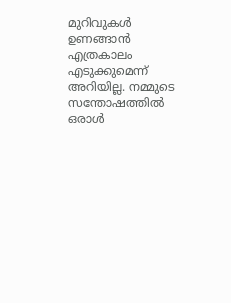മുറിവുകള്‍ ഉണങ്ങാന്‍ എത്രകാലം എടുക്കുമെന്ന് അറിയില്ല. നമ്മുടെ സന്തോഷത്തില്‍ ഒരാള്‍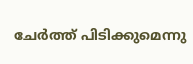ചേര്‍ത്ത് പിടിക്കുമെന്നു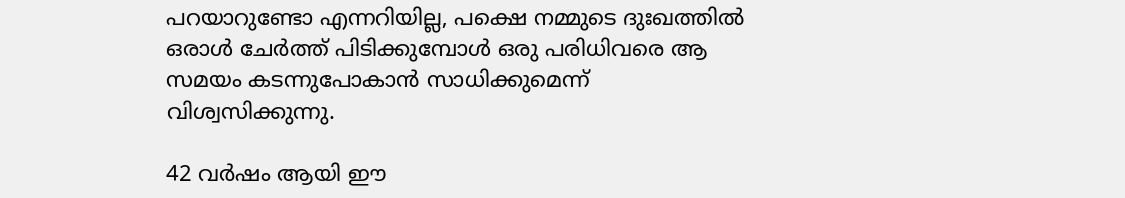പറയാറുണ്ടോ എന്നറിയില്ല, പക്ഷെ നമ്മുടെ ദുഃഖത്തില്‍ ഒരാള്‍ ചേര്‍ത്ത് പിടിക്കുമ്പോള്‍ ഒരു പരിധിവരെ ആ സമയം കടന്നുപോകാന്‍ സാധിക്കുമെന്ന് വിശ്വസിക്കുന്നു.

42 വര്‍ഷം ആയി ഈ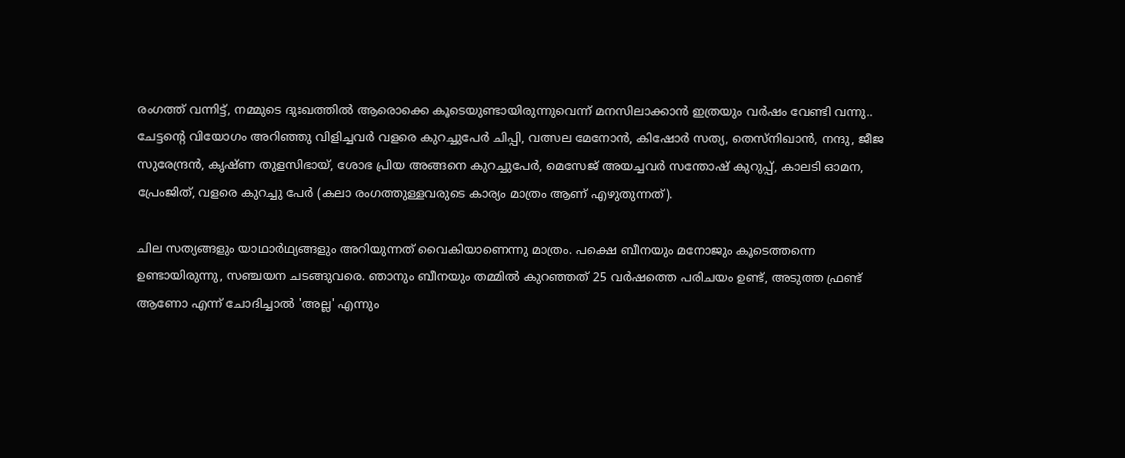രംഗത്ത് വന്നിട്ട്, നമ്മുടെ ദുഃഖത്തില്‍ ആരൊക്കെ കൂടെയുണ്ടായിരുന്നുവെന്ന് മനസിലാക്കാന്‍ ഇത്രയും വര്‍ഷം വേണ്ടി വന്നു.. ചേട്ടന്റെ വിയോഗം അറിഞ്ഞു വിളിച്ചവര്‍ വളരെ കുറച്ചുപേര്‍ ചിപ്പി, വത്സല മേനോന്‍, കിഷോര്‍ സത്യ, തെസ്‌നിഖാന്‍, നന്ദു, ജീജ സുരേന്ദ്രന്‍, കൃഷ്ണ തുളസിഭായ്, ശോഭ പ്രിയ അങ്ങനെ കുറച്ചുപേര്‍, മെസേജ് അയച്ചവര്‍ സന്തോഷ് കുറുപ്പ്, കാലടി ഓമന, പ്രേംജിത്, വളരെ കുറച്ചു പേര്‍ (കലാ രംഗത്തുള്ളവരുടെ കാര്യം മാത്രം ആണ് എഴുതുന്നത്).

ചില സത്യങ്ങളും യാഥാര്‍ഥ്യങ്ങളും അറിയുന്നത് വൈകിയാണെന്നു മാത്രം. പക്ഷെ ബീനയും മനോജും കൂടെത്തന്നെ ഉണ്ടായിരുന്നു, സഞ്ചയന ചടങ്ങുവരെ. ഞാനും ബീനയും തമ്മില്‍ കുറഞ്ഞത് 25 വര്‍ഷത്തെ പരിചയം ഉണ്ട്, അടുത്ത ഫ്രണ്ട് ആണോ എന്ന് ചോദിച്ചാല്‍ 'അല്ല' എന്നും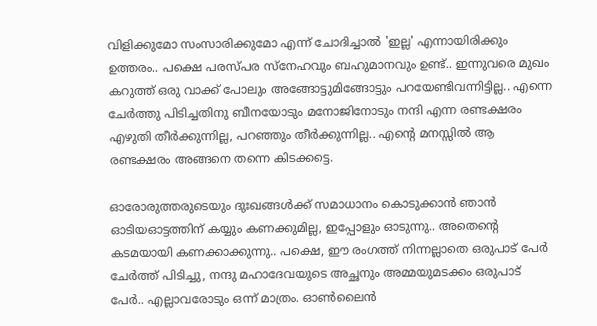വിളിക്കുമോ സംസാരിക്കുമോ എന്ന് ചോദിച്ചാല്‍ 'ഇല്ല' എന്നായിരിക്കും ഉത്തരം.. പക്ഷെ പരസ്പര സ്‌നേഹവും ബഹുമാനവും ഉണ്ട്.. ഇന്നുവരെ മുഖം കറുത്ത് ഒരു വാക്ക് പോലും അങ്ങോട്ടുമിങ്ങോട്ടും പറയേണ്ടിവന്നിട്ടില്ല.. എന്നെ ചേര്‍ത്തു പിടിച്ചതിനു ബീനയോടും മനോജിനോടും നന്ദി എന്ന രണ്ടക്ഷരം എഴുതി തീര്‍ക്കുന്നില്ല, പറഞ്ഞും തീര്‍ക്കുന്നില്ല.. എന്റെ മനസ്സില്‍ ആ രണ്ടക്ഷരം അങ്ങനെ തന്നെ കിടക്കട്ടെ.

ഓരോരുത്തരുടെയും ദുഃഖങ്ങള്‍ക്ക് സമാധാനം കൊടുക്കാന്‍ ഞാന്‍ ഓടിയഓട്ടത്തിന് കയ്യും കണക്കുമില്ല, ഇപ്പോളും ഓടുന്നു.. അതെന്റെ കടമയായി കണക്കാക്കുന്നു.. പക്ഷെ, ഈ രംഗത്ത് നിന്നല്ലാതെ ഒരുപാട് പേര്‍ ചേര്‍ത്ത് പിടിച്ചു, നന്ദു മഹാദേവയുടെ അച്ഛനും അമ്മയുമടക്കം ഒരുപാട് പേര്‍.. എല്ലാവരോടും ഒന്ന് മാത്രം. ഓണ്‍ലൈന്‍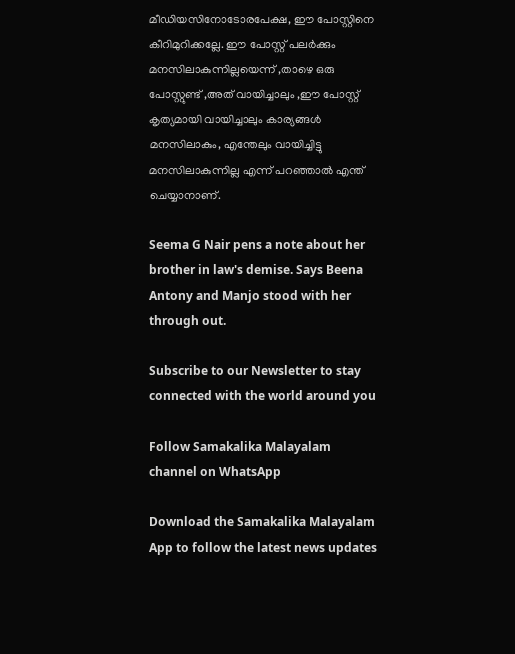മീഡിയസിനോടോരപേക്ഷ, ഈ പോസ്റ്റിനെ കീറിമുറിക്കല്ലേ. ഈ പോസ്റ്റ് പലര്‍ക്കും മനസിലാകുന്നില്ലയെന്ന് ,താഴെ ഒരു പോസ്റ്റുണ്ട് ,അത് വായിച്ചാലും ,ഈ പോസ്റ്റ് കൃത്യമായി വായിച്ചാലും കാര്യങ്ങള്‍ മനസിലാകും, എന്തേലും വായിച്ചിട്ടു മനസിലാകുന്നില്ല എന്ന് പറഞ്ഞാല്‍ എന്ത് ചെയ്യാനാണ്.

Seema G Nair pens a note about her brother in law's demise. Says Beena Antony and Manjo stood with her through out.

Subscribe to our Newsletter to stay connected with the world around you

Follow Samakalika Malayalam channel on WhatsApp

Download the Samakalika Malayalam App to follow the latest news updates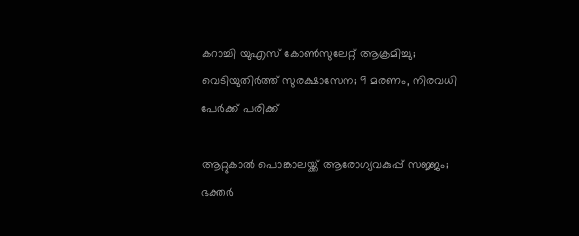കറാച്ചി യുഎസ് കോൺസുലേറ്റ് ആക്രമിച്ചു; വെടിയുതിർത്ത് സുരക്ഷാസേന; 9 മരണം, നിരവധി പേർക്ക് പരിക്ക്

ആറ്റുകാല്‍ പൊങ്കാലയ്ക്ക് ആരോഗ്യവകുപ്പ് സജ്ജം; ഭക്തര്‍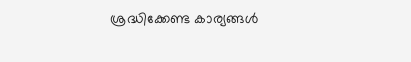ശ്രദ്ധിക്കേണ്ട കാര്യങ്ങള്‍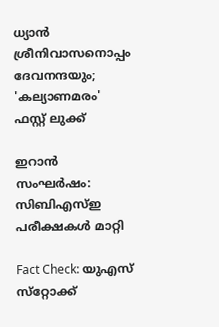ധ്യാൻ ശ്രീനിവാസനൊപ്പം ദേവനന്ദയും; 'കല്യാണമരം' ഫസ്റ്റ് ലുക്ക്

ഇറാൻ സംഘർഷം: സിബിഎസ്ഇ പരീക്ഷകൾ മാറ്റി

Fact Check: യുഎസ് സ്‌റ്റോക്ക്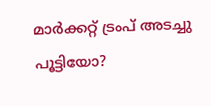മാര്‍ക്കറ്റ് ട്രംപ് അടച്ചു പൂട്ടിയോ?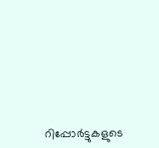റിപ്പോര്‍ട്ടുകളുടെ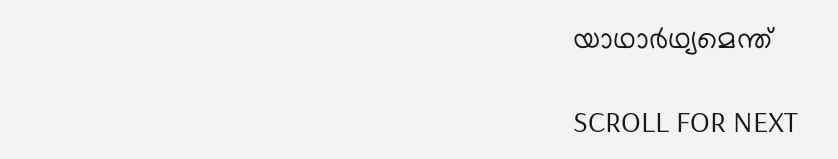യാഥാര്‍ഥ്യമെന്ത്

SCROLL FOR NEXT